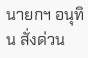นายกฯ อนุทิน สั่งด่วน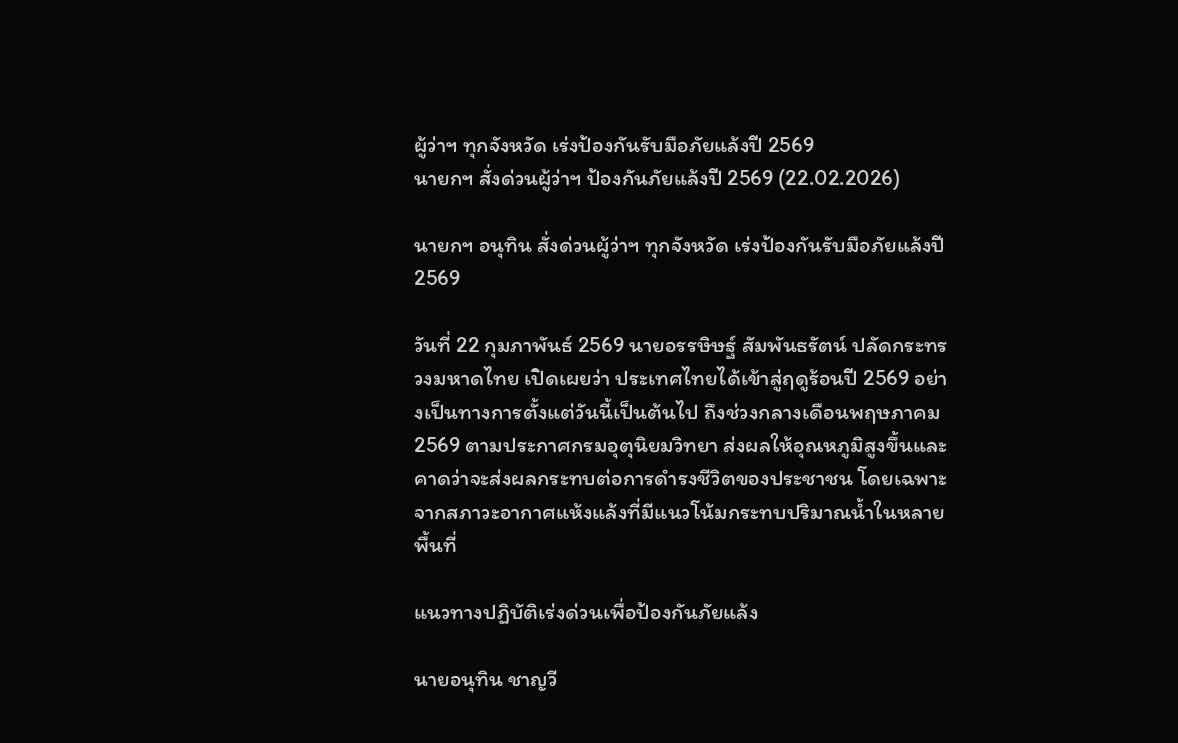ผู้ว่าฯ ทุกจังหวัด เร่งป้องกันรับมือภัยแล้งปี 2569
นายกฯ สั่งด่วนผู้ว่าฯ ป้องกันภัยแล้งปี 2569 (22.02.2026)

นายกฯ อนุทิน สั่งด่วนผู้ว่าฯ ทุกจังหวัด เร่งป้องกันรับมือภัยแล้งปี 2569

วันที่ 22 กุมภาพันธ์ 2569 นายอรรษิษฐ์ สัมพันธรัตน์ ปลัดกระทรวงมหาดไทย เปิดเผยว่า ประเทศไทยได้เข้าสู่ฤดูร้อนปี 2569 อย่างเป็นทางการตั้งแต่วันนี้เป็นต้นไป ถึงช่วงกลางเดือนพฤษภาคม 2569 ตามประกาศกรมอุตุนิยมวิทยา ส่งผลให้อุณหภูมิสูงขึ้นและคาดว่าจะส่งผลกระทบต่อการดำรงชีวิตของประชาชน โดยเฉพาะจากสภาวะอากาศแห้งแล้งที่มีแนวโน้มกระทบปริมาณน้ำในหลายพื้นที่

แนวทางปฏิบัติเร่งด่วนเพื่อป้องกันภัยแล้ง

นายอนุทิน ชาญวี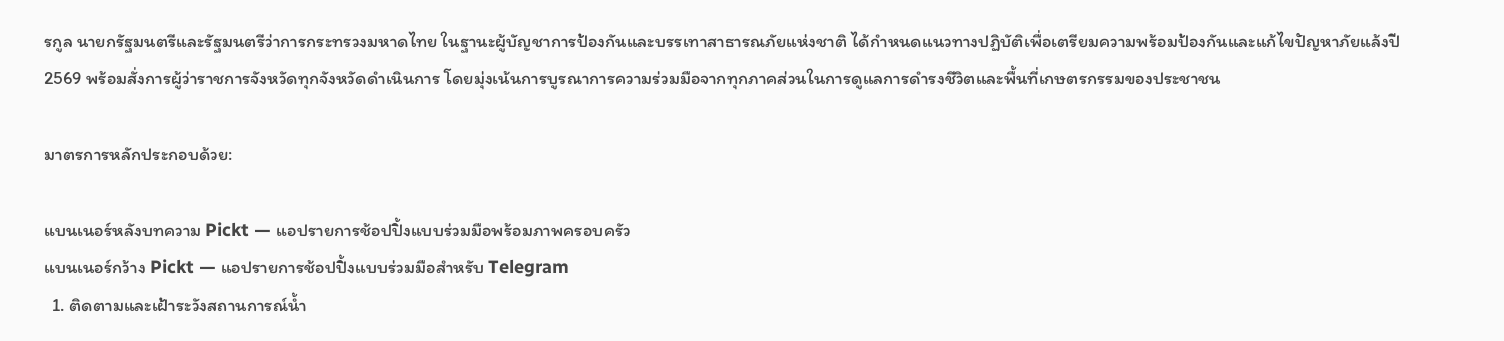รกูล นายกรัฐมนตรีและรัฐมนตรีว่าการกระทรวงมหาดไทย ในฐานะผู้บัญชาการป้องกันและบรรเทาสาธารณภัยแห่งชาติ ได้กำหนดแนวทางปฏิบัติเพื่อเตรียมความพร้อมป้องกันและแก้ไขปัญหาภัยแล้งปี 2569 พร้อมสั่งการผู้ว่าราชการจังหวัดทุกจังหวัดดำเนินการ โดยมุ่งเน้นการบูรณาการความร่วมมือจากทุกภาคส่วนในการดูแลการดำรงชีวิตและพื้นที่เกษตรกรรมของประชาชน

มาตรการหลักประกอบด้วย:

แบนเนอร์หลังบทความ Pickt — แอปรายการช้อปปิ้งแบบร่วมมือพร้อมภาพครอบครัว
แบนเนอร์กว้าง Pickt — แอปรายการช้อปปิ้งแบบร่วมมือสำหรับ Telegram
  1. ติดตามและเฝ้าระวังสถานการณ์น้ำ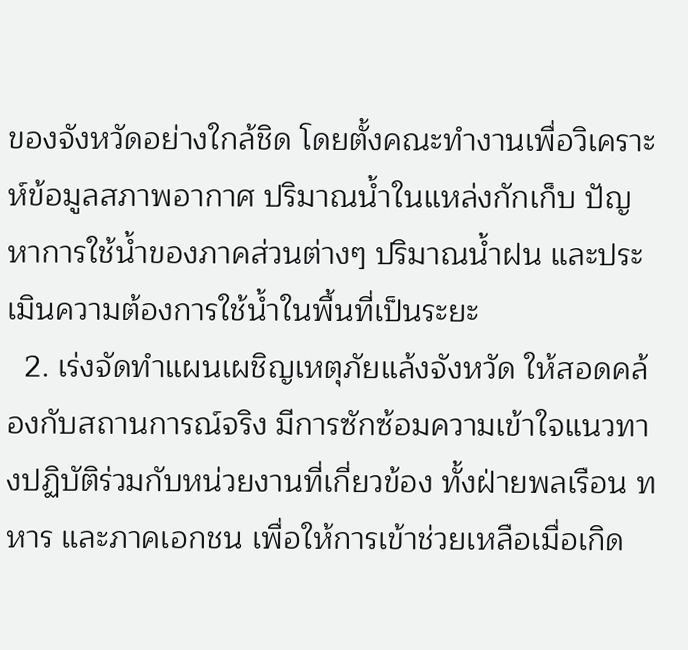ของจังหวัดอย่างใกล้ชิด โดยตั้งคณะทำงานเพื่อวิเคราะห์ข้อมูลสภาพอากาศ ปริมาณน้ำในแหล่งกักเก็บ ปัญหาการใช้น้ำของภาคส่วนต่างๆ ปริมาณน้ำฝน และประเมินความต้องการใช้น้ำในพื้นที่เป็นระยะ
  2. เร่งจัดทำแผนเผชิญเหตุภัยแล้งจังหวัด ให้สอดคล้องกับสถานการณ์จริง มีการซักซ้อมความเข้าใจแนวทางปฏิบัติร่วมกับหน่วยงานที่เกี่ยวข้อง ทั้งฝ่ายพลเรือน ทหาร และภาคเอกชน เพื่อให้การเข้าช่วยเหลือเมื่อเกิด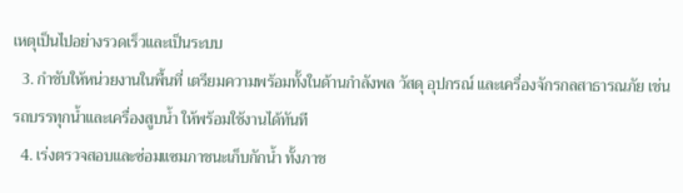เหตุเป็นไปอย่างรวดเร็วและเป็นระบบ
  3. กำชับให้หน่วยงานในพื้นที่ เตรียมความพร้อมทั้งในด้านกำลังพล วัสดุ อุปกรณ์ และเครื่องจักรกลสาธารณภัย เช่น รถบรรทุกน้ำและเครื่องสูบน้ำ ให้พร้อมใช้งานได้ทันที
  4. เร่งตรวจสอบและซ่อมแซมภาชนะเก็บกักน้ำ ทั้งภาช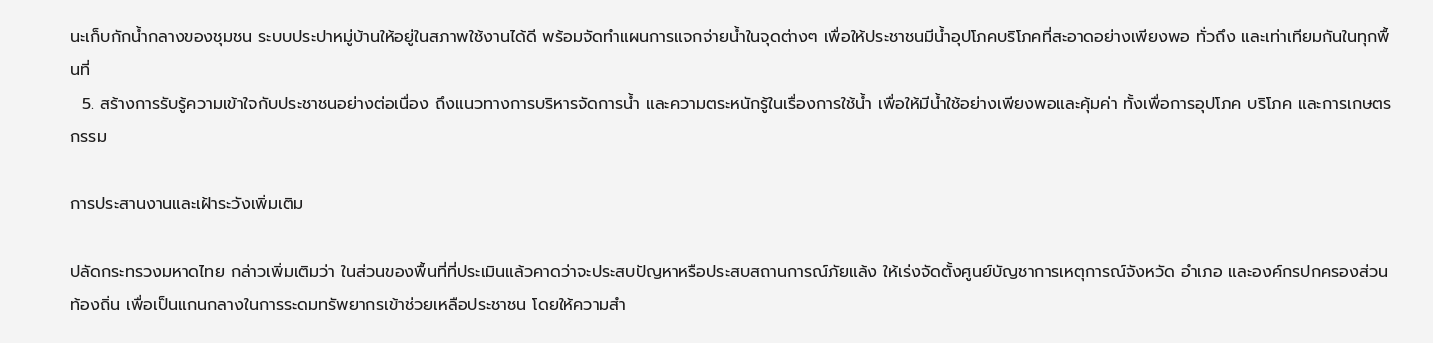นะเก็บกักน้ำกลางของชุมชน ระบบประปาหมู่บ้านให้อยู่ในสภาพใช้งานได้ดี พร้อมจัดทำแผนการแจกจ่ายน้ำในจุดต่างๆ เพื่อให้ประชาชนมีน้ำอุปโภคบริโภคที่สะอาดอย่างเพียงพอ ทั่วถึง และเท่าเทียมกันในทุกพื้นที่
  5. สร้างการรับรู้ความเข้าใจกับประชาชนอย่างต่อเนื่อง ถึงแนวทางการบริหารจัดการน้ำ และความตระหนักรู้ในเรื่องการใช้น้ำ เพื่อให้มีน้ำใช้อย่างเพียงพอและคุ้มค่า ทั้งเพื่อการอุปโภค บริโภค และการเกษตรกรรม

การประสานงานและเฝ้าระวังเพิ่มเติม

ปลัดกระทรวงมหาดไทย กล่าวเพิ่มเติมว่า ในส่วนของพื้นที่ที่ประเมินแล้วคาดว่าจะประสบปัญหาหรือประสบสถานการณ์ภัยแล้ง ให้เร่งจัดตั้งศูนย์บัญชาการเหตุการณ์จังหวัด อำเภอ และองค์กรปกครองส่วนท้องถิ่น เพื่อเป็นแกนกลางในการระดมทรัพยากรเข้าช่วยเหลือประชาชน โดยให้ความสำ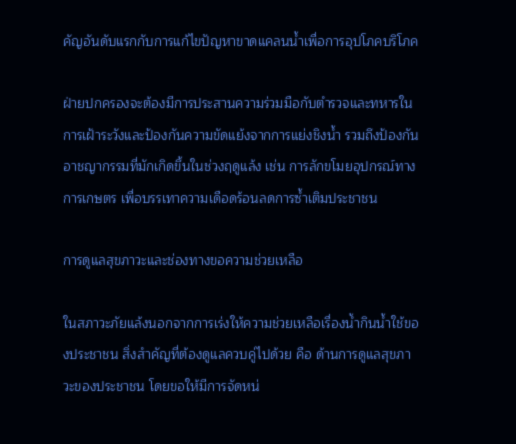คัญอันดับแรกกับการแก้ไขปัญหาขาดแคลนน้ำเพื่อการอุปโภคบริโภค

ฝ่ายปกครองจะต้องมีการประสานความร่วมมือกับตำรวจและทหารในการเฝ้าระวังและป้องกันความขัดแย้งจากการแย่งชิงน้ำ รวมถึงป้องกันอาชญากรรมที่มักเกิดขึ้นในช่วงฤดูแล้ง เช่น การลักขโมยอุปกรณ์ทางการเกษตร เพื่อบรรเทาความเดือดร้อนลดการซ้ำเติมประชาชน

การดูแลสุขภาวะและช่องทางขอความช่วยเหลือ

ในสภาวะภัยแล้งนอกจากการเร่งให้ความช่วยเหลือเรื่องน้ำกินน้ำใช้ของประชาชน สิ่งสำคัญที่ต้องดูแลควบคู่ไปด้วย คือ ด้านการดูแลสุขภาวะของประชาชน โดยขอให้มีการจัดหน่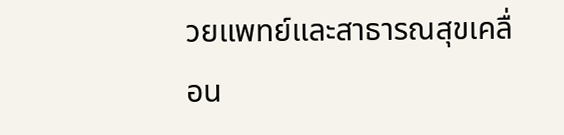วยแพทย์และสาธารณสุขเคลื่อน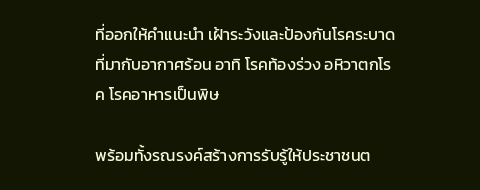ที่ออกให้คำแนะนำ เฝ้าระวังและป้องกันโรคระบาดที่มากับอากาศร้อน อาทิ โรคท้องร่วง อหิวาตกโรค โรคอาหารเป็นพิษ

พร้อมทั้งรณรงค์สร้างการรับรู้ให้ประชาชนต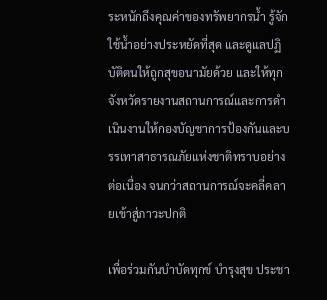ระหนักถึงคุณค่าของทรัพยากรน้ำ รู้จักใช้น้ำอย่างประหยัดที่สุด และดูแลปฏิบัติตนให้ถูกสุขอนามัยด้วย และให้ทุกจังหวัดรายงานสถานการณ์และการดำเนินงานให้กองบัญชาการป้องกันและบรรเทาสาธารณภัยแห่งชาติทราบอย่างต่อเนื่อง จนกว่าสถานการณ์จะคลี่คลายเข้าสู่ภาวะปกติ

เพื่อร่วมกันบำบัดทุกข์ บำรุงสุข ประชา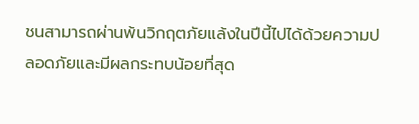ชนสามารถผ่านพ้นวิกฤตภัยแล้งในปีนี้ไปได้ด้วยความปลอดภัยและมีผลกระทบน้อยที่สุด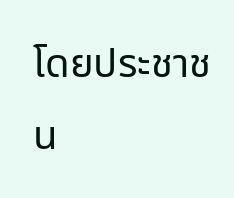โดยประชาชน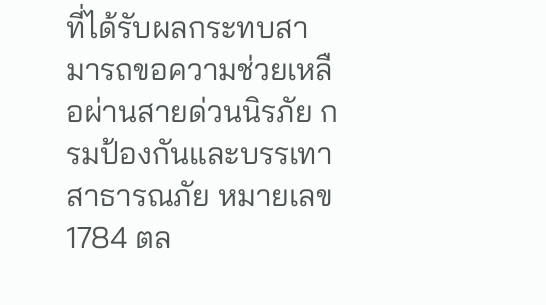ที่ได้รับผลกระทบสามารถขอความช่วยเหลือผ่านสายด่วนนิรภัย กรมป้องกันและบรรเทาสาธารณภัย หมายเลข 1784 ตล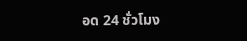อด 24 ชั่วโมง